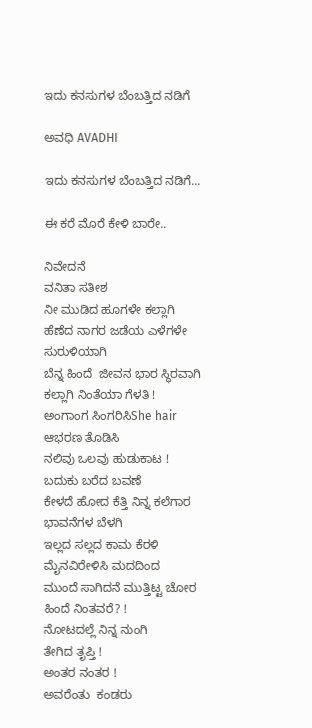ಇದು ಕನಸುಗಳ ಬೆಂಬತ್ತಿದ ನಡಿಗೆ‍

ಅವಧಿ AVADHI

ಇದು ಕನಸುಗಳ ಬೆಂಬತ್ತಿದ ನಡಿಗೆ...

ಈ ಕರೆ ಮೊರೆ ಕೇಳಿ ಬಾರೇ..

ನಿವೇದನೆ
ವನಿತಾ ಸತೀಶ
ನೀ ಮುಡಿದ ಹೂಗಳೇ ಕಲ್ಲಾಗಿ
ಹೆಣೆದ ನಾಗರ ಜಡೆಯ ಎಳೆಗಳೇ
ಸುರುಳಿಯಾಗಿ
ಬೆನ್ನ ಹಿಂದೆ  ಜೀವನ ಭಾರ ಸ್ಥಿರವಾಗಿ
ಕಲ್ಲಾಗಿ ನಿಂತೆಯಾ ಗೆಳತಿ !
ಅಂಗಾಂಗ ಸಿಂಗರಿಸಿShe hair
ಆಭರಣ ತೊಡಿಸಿ
ನಲಿವು ಒಲವು ಹುಡುಕಾಟ !
ಬದುಕು ಬರೆದ ಬವಣೆ
ಕೇಳದೆ ಹೋದ ಕೆತ್ತಿ ನಿನ್ನ ಕಲೆಗಾರ
ಭಾವನೆಗಳ ಬೆಳಗಿ
ಇಲ್ಲದ ಸಲ್ಲದ ಕಾಮ ಕೆರಳಿ
ಮೈನವಿರೇಳಿಸಿ ಮದದಿಂದ
ಮುಂದೆ ಸಾಗಿದನೆ ಮುತ್ತಿಟ್ಟ ಚೋರ
ಹಿಂದೆ ನಿಂತವರೆ? !
ನೋಟದಲ್ಲೆ ನಿನ್ನ ನುಂಗಿ
ತೇಗಿದ ತೃಪ್ತಿ !
ಅಂತರ ನಂತರ !
ಅವರೆಂತು  ಕಂಡರು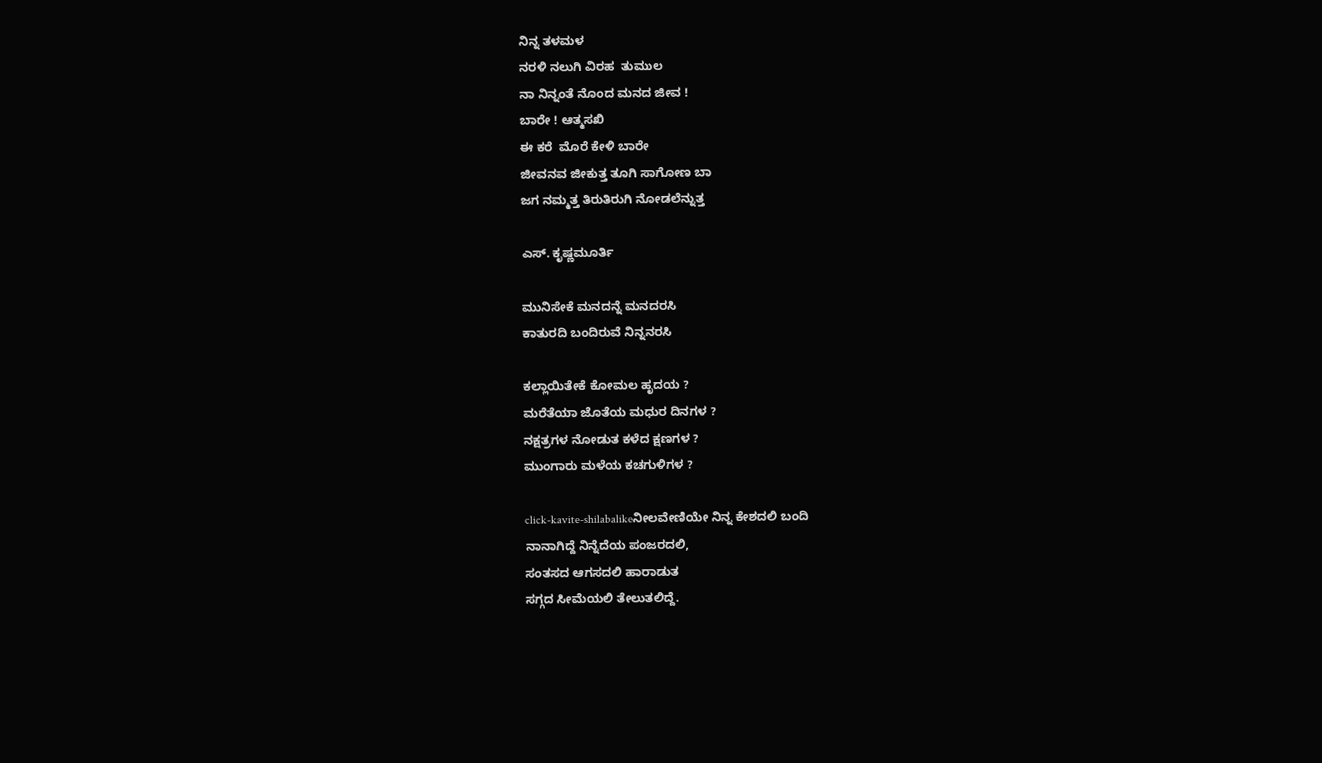ನಿನ್ನ ತಳಮಳ
ನರಳಿ ನಲುಗಿ ವಿರಹ  ತುಮುಲ
ನಾ ನಿನ್ನಂತೆ ನೊಂದ ಮನದ ಜೀವ !
ಬಾರೇ ! ಆತ್ಮಸಖಿ
ಈ ಕರೆ  ಮೊರೆ ಕೇಳಿ ಬಾರೇ
ಜೀವನವ ಜೀಕುತ್ತ ತೂಗಿ ಸಾಗೋಣ ಬಾ
ಜಗ ನಮ್ಮತ್ತ ತಿರುತಿರುಗಿ ನೋಡಲೆನ್ನುತ್ತ

ಎಸ್. ಕೃಷ್ಣಮೂರ್ತಿ

ಮುನಿಸೇಕೆ ಮನದನ್ನೆ ಮನದರಸಿ
ಕಾತುರದಿ ಬಂದಿರುವೆ ನಿನ್ನನರಸಿ

ಕಲ್ಲಾಯಿತೇಕೆ ಕೋಮಲ ಹೃದಯ ?
ಮರೆತೆಯಾ ಜೊತೆಯ ಮಧುರ ದಿನಗಳ ?
ನಕ್ಷತ್ರಗಳ ನೋಡುತ ಕಳೆದ ಕ್ಷಣಗಳ ?
ಮುಂಗಾರು ಮಳೆಯ ಕಚಗುಳಿಗಳ ?

click-kavite-shilabalikeನೀಲವೇಣಿಯೇ ನಿನ್ನ ಕೇಶದಲಿ ಬಂದಿ
ನಾನಾಗಿದ್ದೆ ನಿನ್ನೆದೆಯ ಪಂಜರದಲಿ,
ಸಂತಸದ ಆಗಸದಲಿ ಹಾರಾಡುತ
ಸಗ್ಗದ ಸೀಮೆಯಲಿ ತೇಲುತಲಿದ್ದೆ.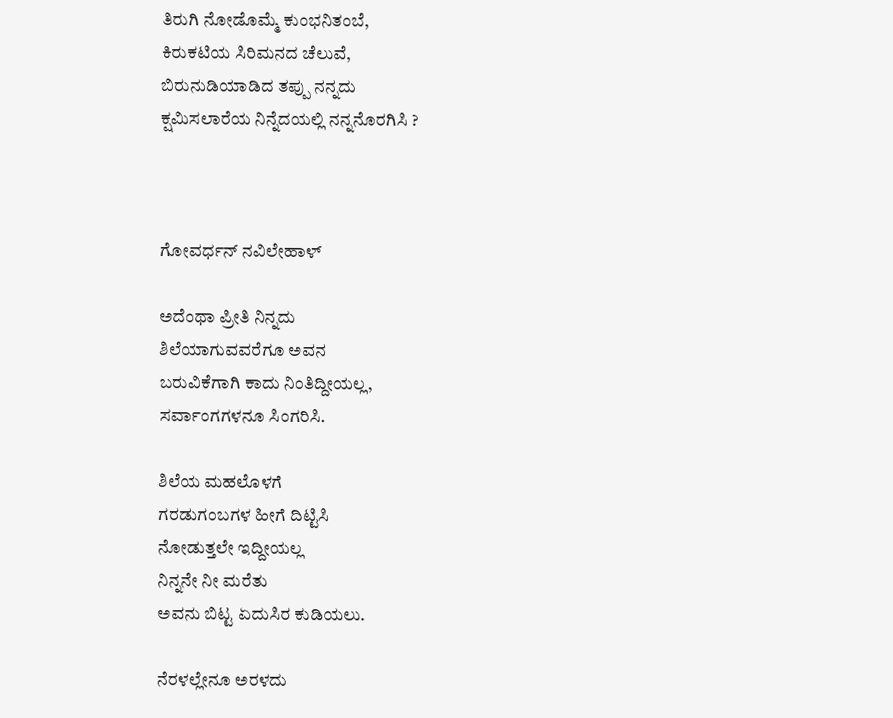ತಿರುಗಿ ನೋಡೊಮ್ಮೆ ಕುಂಭನಿತಂಬೆ,
ಕಿರುಕಟಿಯ ಸಿರಿಮನದ ಚೆಲುವೆ,
ಬಿರುನುಡಿಯಾಡಿದ ತಪ್ಪು ನನ್ನದು
ಕ್ಷಮಿಸಲಾರೆಯ ನಿನ್ನೆದಯಲ್ಲಿ ನನ್ನನೊರಗಿಸಿ ?



ಗೋವರ್ಧನ್ ನವಿಲೇಹಾಳ್

ಅದೆಂಥಾ ಪ್ರೀತಿ ನಿನ್ನದು
ಶಿಲೆಯಾಗುವವರೆಗೂ ಅವನ
ಬರುವಿಕೆಗಾಗಿ ಕಾದು ನಿಂತಿದ್ದೀಯಲ್ಲ,
ಸರ್ವಾಂಗಗಳನೂ ಸಿಂಗರಿಸಿ.

ಶಿಲೆಯ ಮಹಲೊಳಗೆ
ಗರಡುಗಂಬಗಳ ಹೀಗೆ ದಿಟ್ಟಿಸಿ
ನೋಡುತ್ತಲೇ ಇದ್ದೀಯಲ್ಲ
ನಿನ್ನನೇ ನೀ ಮರೆತು
ಅವನು ಬಿಟ್ಟ ಏದುಸಿರ ಕುಡಿಯಲು.

ನೆರಳಲ್ಲೇನೂ ಅರಳದು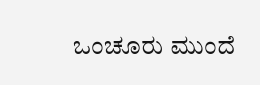ಒಂಚೂರು ಮುಂದೆ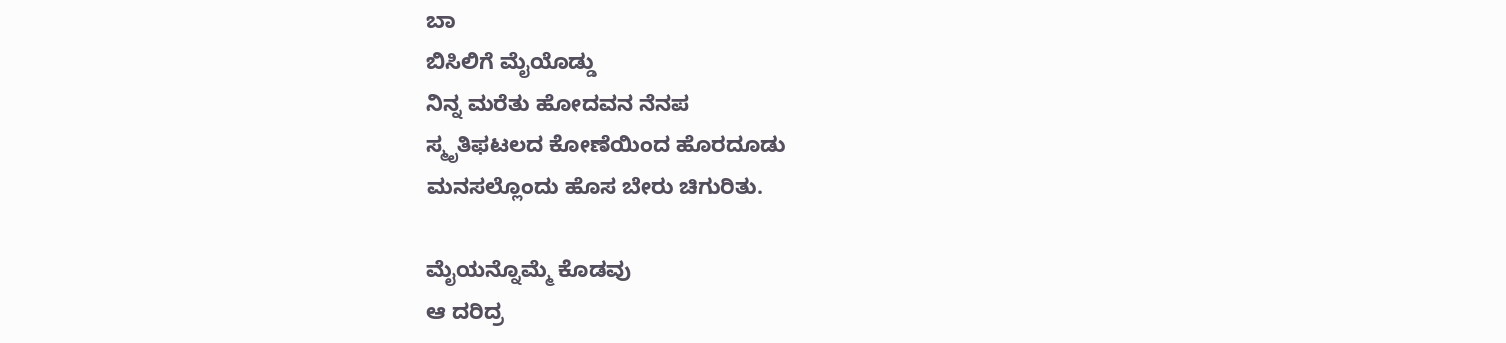ಬಾ
ಬಿಸಿಲಿಗೆ ಮೈಯೊಡ್ಡು
ನಿನ್ನ ಮರೆತು ಹೋದವನ ನೆನಪ
ಸ್ಮೃತಿಫಟಲದ ಕೋಣೆಯಿಂದ ಹೊರದೂಡು
ಮನಸಲ್ಲೊಂದು ಹೊಸ ಬೇರು ಚಿಗುರಿತು.

ಮೈಯನ್ನೊಮ್ಮೆ ಕೊಡವು
ಆ ದರಿದ್ರ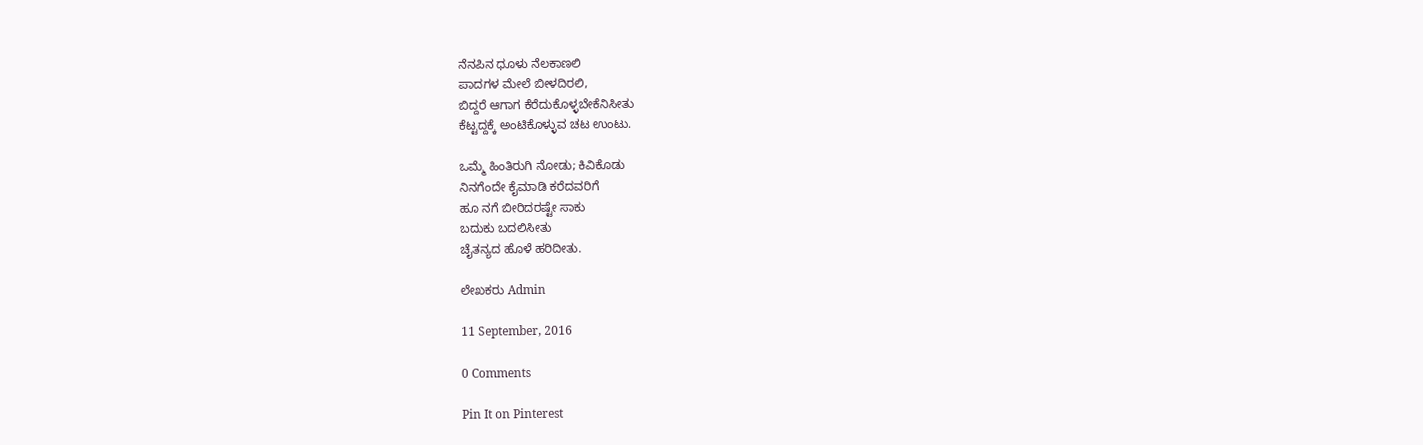ನೆನಪಿನ ಧೂಳು ನೆಲಕಾಣಲಿ
ಪಾದಗಳ ಮೇಲೆ ಬೀಳದಿರಲಿ,
ಬಿದ್ದರೆ ಆಗಾಗ ಕೆರೆದುಕೊಳ್ಳಬೇಕೆನಿಸೀತು
ಕೆಟ್ಟದ್ದಕ್ಕೆ ಅಂಟಿಕೊಳ್ಳುವ ಚಟ ಉಂಟು.

ಒಮ್ಮೆ ಹಿಂತಿರುಗಿ ನೋಡು; ಕಿವಿಕೊಡು
ನಿನಗೆಂದೇ ಕೈಮಾಡಿ ಕರೆದವರಿಗೆ
ಹೂ ನಗೆ ಬೀರಿದರಷ್ಟೇ ಸಾಕು
ಬದುಕು ಬದಲಿಸೀತು
ಚೈತನ್ಯದ ಹೊಳೆ ಹರಿದೀತು.

ಲೇಖಕರು Admin

11 September, 2016

0 Comments

Pin It on Pinterest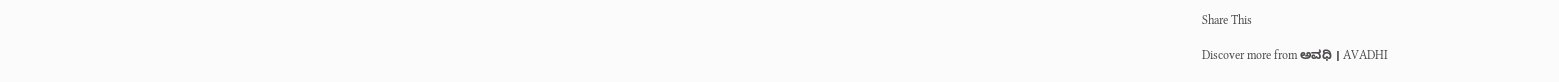Share This

Discover more from ಅವಧಿ । AVADHI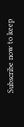Subscribe now to keep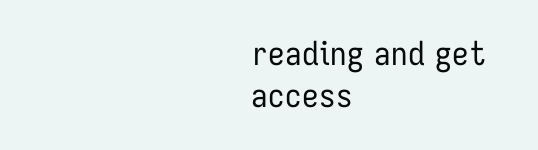reading and get access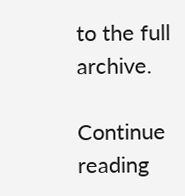to the full archive.

Continue reading